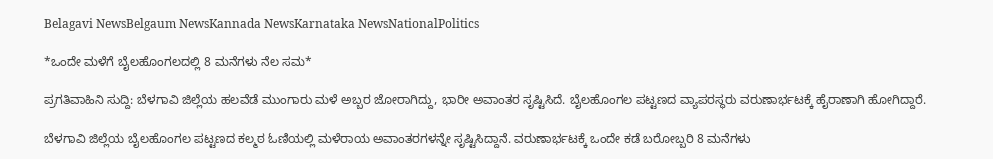Belagavi NewsBelgaum NewsKannada NewsKarnataka NewsNationalPolitics

*ಒಂದೇ ಮಳೆಗೆ ಬೈಲಹೊಂಗಲದಲ್ಲಿ 8 ಮನೆಗಳು ನೆಲ ಸಮ*

ಪ್ರಗತಿವಾಹಿನಿ ಸುದ್ದಿ: ಬೆಳಗಾವಿ ಜಿಲ್ಲೆಯ ಹಲವೆಡೆ ಮುಂಗಾರು ಮಳೆ ಅಬ್ಬರ ಜೋರಾಗಿದ್ದು, ಭಾರೀ ಅವಾಂತರ ಸೃಷ್ಟಿಸಿದೆ. ಬೈಲಹೊಂಗಲ ಪಟ್ಟಣದ ವ್ಯಾಪರಸ್ಥರು ವರುಣಾರ್ಭಟಕ್ಕೆ ಹೈರಾಣಾಗಿ ಹೋಗಿದ್ದಾರೆ.

ಬೆಳಗಾವಿ ಜಿಲ್ಲೆಯ ಬೈಲಹೊಂಗಲ ಪಟ್ಟಣದ ಕಲ್ಮಠ ಓಣಿಯಲ್ಲಿ ಮಳೆರಾಯ ಅವಾಂತರಗಳನ್ನೇ ಸೃಷ್ಟಿಸಿದ್ದಾನೆ. ವರುಣಾರ್ಭಟಕ್ಕೆ ಒಂದೇ ಕಡೆ ಬರೋಬ್ಬರಿ 8 ಮನೆಗಳು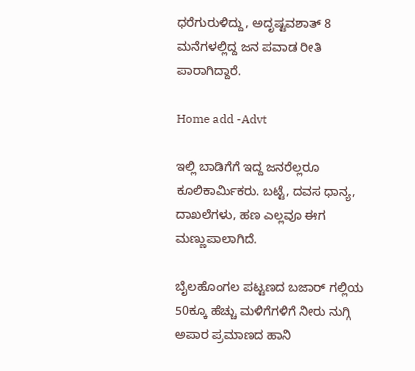ಧರೆಗುರುಳಿದ್ದು, ಅದೃಷ್ಟವಶಾತ್ 8 ಮನೆಗಳಲ್ಲಿದ್ದ ಜನ ಪವಾಡ ರೀತಿ ಪಾರಾಗಿದ್ದಾರೆ.

Home add -Advt

ಇಲ್ಲಿ ಬಾಡಿಗೆಗೆ ಇದ್ದ ಜನರೆಲ್ಲರೂ ಕೂಲಿಕಾರ್ಮಿಕರು. ಬಟ್ಟೆ, ದವಸ ಧಾನ್ಯ, ದಾಖಲೆಗಳು, ಹಣ ಎಲ್ಲವೂ ಈಗ ಮಣ್ಣುಪಾಲಾಗಿದೆ.

ಬೈಲಹೊಂಗಲ ಪಟ್ಟಣದ ಬಜಾರ್ ಗಲ್ಲಿಯ 50ಕ್ಕೂ ಹೆಚ್ಚು ಮಳಿಗೆಗಳಿಗೆ ನೀರು ನುಗ್ಗಿ ಅಪಾರ ಪ್ರಮಾಣದ ಹಾನಿ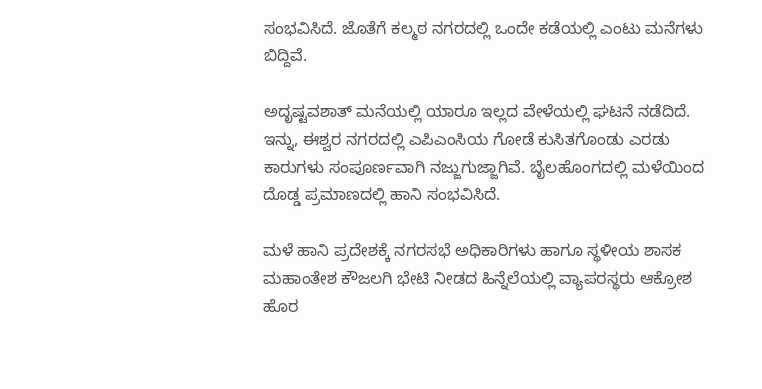ಸಂಭವಿಸಿದೆ. ಜೊತೆಗೆ ಕಲ್ಮಠ ನಗರದಲ್ಲಿ ಒಂದೇ ಕಡೆಯಲ್ಲಿ ಎಂಟು ಮನೆಗಳು ಬಿದ್ದಿವೆ.

ಅದೃಷ್ಟವಶಾತ್ ಮನೆಯಲ್ಲಿ ಯಾರೂ ಇಲ್ಲದ ವೇಳೆಯಲ್ಲಿ ಘಟನೆ ನಡೆದಿದೆ. ಇನ್ನು, ಈಶ್ವರ ನಗರದಲ್ಲಿ ಎಪಿಎಂಸಿಯ ಗೋಡೆ ಕುಸಿತಗೊಂಡು ಎರಡು ಕಾರುಗಳು ಸಂಪೂರ್ಣವಾಗಿ ನಜ್ಜುಗುಜ್ಜಾಗಿವೆ. ಬೈಲಹೊಂಗದಲ್ಲಿ ಮಳೆಯಿಂದ ದೊಡ್ಡ ಪ್ರಮಾಣದಲ್ಲಿ ಹಾನಿ ಸಂಭವಿಸಿದೆ.

ಮಳೆ ಹಾನಿ ಪ್ರದೇಶಕ್ಕೆ ನಗರಸಭೆ ಅಧಿಕಾರಿಗಳು ಹಾಗೂ ಸ್ಥಳೀಯ ಶಾಸಕ ಮಹಾಂತೇಶ ಕೌಜಲಗಿ ಭೇಟಿ ನೀಡದ ಹಿನ್ನೆಲೆಯಲ್ಲಿ ವ್ಯಾಪರಸ್ಥರು ಆಕ್ರೋಶ ಹೊರ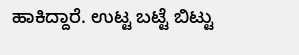ಹಾಕಿದ್ದಾರೆ. ಉಟ್ಟ ಬಟ್ಟೆ ಬಿಟ್ಟು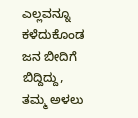ಎಲ್ಲವನ್ನೂ ಕಳೆದುಕೊಂಡ ಜನ ಬೀದಿಗೆ ಬಿದ್ದಿದ್ದು, ತಮ್ಮ ಅಳಲು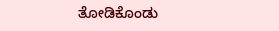ತೋಡಿಕೊಂಡು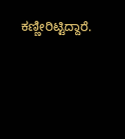ಕಣ್ಣೀರಿಟ್ಟಿದ್ದಾರೆ.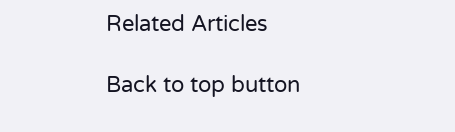Related Articles

Back to top button